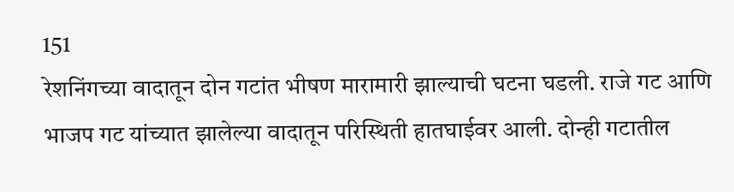151
रेशनिंगच्या वादातून दोन गटांत भीषण मारामारी झाल्याची घटना घडली. राजे गट आणि भाजप गट यांच्यात झालेल्या वादातून परिस्थिती हातघाईवर आली. दोन्ही गटातील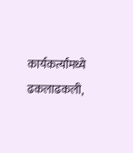कार्यकर्त्यांमध्ये ढकलाढकली,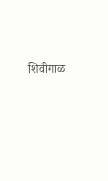शिवीगाळ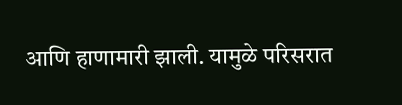आणि हाणामारी झाली. यामुळे परिसरात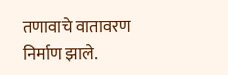तणावाचे वातावरण निर्माण झाले.